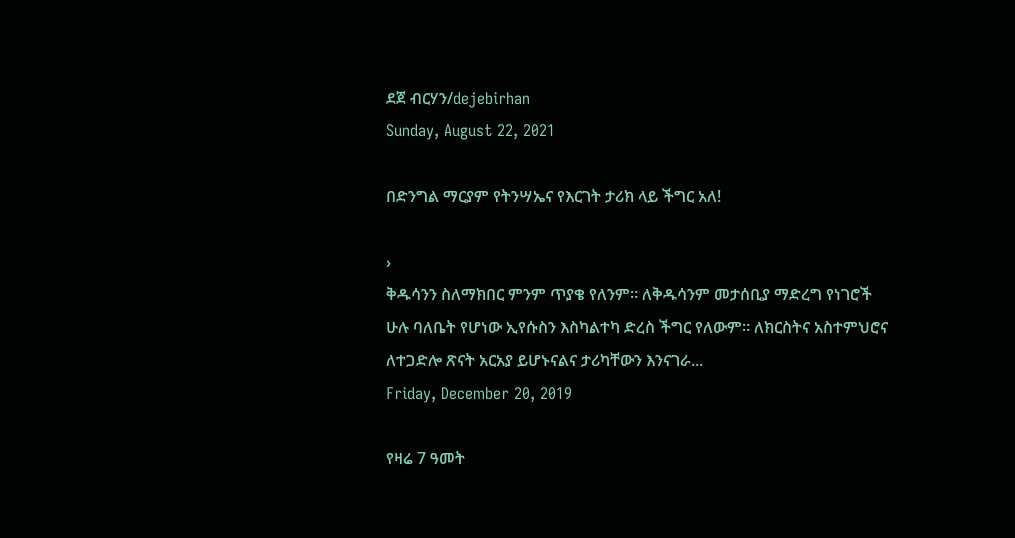ደጀ ብርሃን/dejebirhan
Sunday, August 22, 2021

በድንግል ማርያም የትንሣኤና የእርገት ታሪክ ላይ ችግር አለ!

›
ቅዱሳንን ስለማክበር ምንም ጥያቄ የለንም። ለቅዱሳንም መታሰቢያ ማድረግ የነገሮች ሁሉ ባለቤት የሆነው ኢየሱስን እስካልተካ ድረስ ችግር የለውም። ለክርስትና አስተምህሮና ለተጋድሎ ጽናት አርአያ ይሆኑናልና ታሪካቸውን እንናገራ...
Friday, December 20, 2019

የዛሬ 7 ዓመት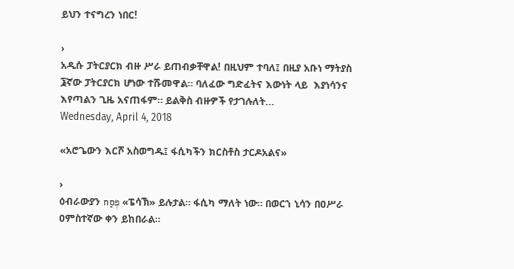ይህን ተናግረን ነበር!

›
አዲሱ ፓትርያርክ ብዙ ሥራ ይጠብቃቸዋል! በዚህም ተባለ፤ በዚያ አቡነ ማትያስ ፮ኛው ፓትርያርክ ሆነው ተሹመዋል። ባለፈው ግድፈትና እውነት ላይ  እያነሳንና እየጣልን ጊዜ አናጠፋም። ይልቅስ ብዙዎች የታገሉለት...
Wednesday, April 4, 2018

«አሮጌውን እርሾ አስወግዱ፤ ፋሲካችን ክርስቶስ ታርዶአልና»

›
ዕብራውያን פֶּסַח «ፔሳኽ» ይሉታል። ፋሲካ ማለት ነው። በወርኀ ኒሳን በዐሥራ ዐምስተኛው ቀን ይከበራል።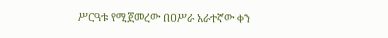ሥርዓቱ የሚጀመረው በዐሥራ አራተኛው ቀን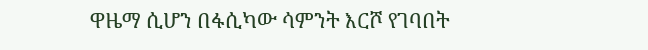ዋዜማ ሲሆን በፋሲካው ሳምንት እርሾ የገባበት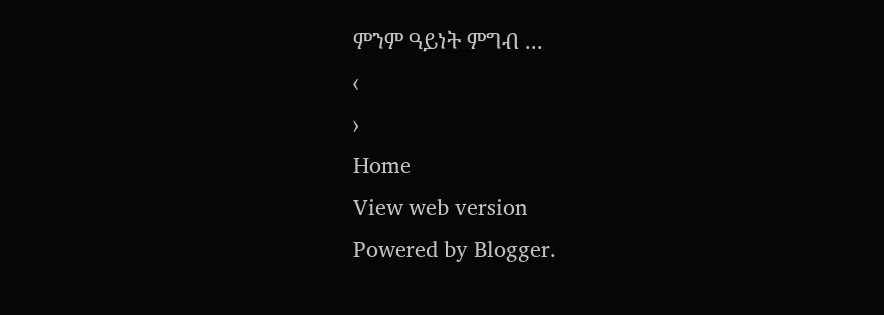ምንም ዓይነት ምግብ ...
‹
›
Home
View web version
Powered by Blogger.